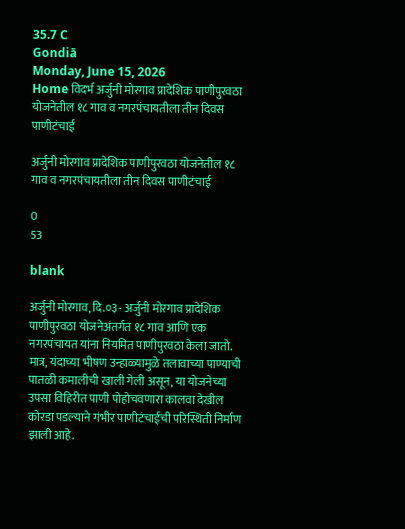35.7 C
Gondiā
Monday, June 15, 2026
Home विदर्भ अर्जुनी मोरगाव प्रादेशिक पाणीपुरवठा योजनेतील १८ गाव व नगरपंचायतीला तीन दिवस पाणीटंचाई

अर्जुनी मोरगाव प्रादेशिक पाणीपुरवठा योजनेतील १८ गाव व नगरपंचायतीला तीन दिवस पाणीटंचाई

0
53

blank

अर्जुनी मोरगाव,दि.०३- अर्जुनी मोरगाव प्रादेशिक पाणीपुरवठा योजनेअंतर्गत १८ गाव आणि एक नगरपंचायत यांना नियमित पाणीपुरवठा केला जातो. मात्र, यंदाच्या भीषण उन्हाळ्यामुळे तलावाच्या पाण्याची पातळी कमालीची खाली गेली असून, या योजनेच्या उपसा विहिरीत पाणी पोहोचवणारा कालवा देखील कोरडा पडल्याने गंभीर पाणीटंचाईची परिस्थिती निर्माण झाली आहे.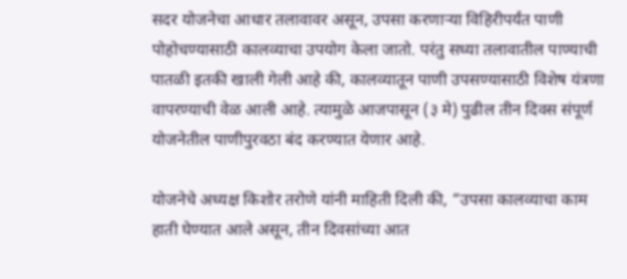सदर योजनेचा आधार तलावावर असून, उपसा करणाऱ्या विहिरीपर्यंत पाणी पोहोचण्यासाठी कालव्याचा उपयोग केला जातो. परंतु सध्या तलावातील पाण्याची पातळी इतकी खाली गेली आहे की, कालव्यातून पाणी उपसण्यासाठी विशेष यंत्रणा वापरण्याची वेळ आली आहे. त्यामुळे आजपासून (३ मे) पुढील तीन दिवस संपूर्ण योजनेतील पाणीपुरवठा बंद करण्यात येणार आहे.

योजनेचे अध्यक्ष किशोर तरोणे यांनी माहिती दिली की, “उपसा कालव्याचा काम हाती घेण्यात आले असून, तीन दिवसांच्या आत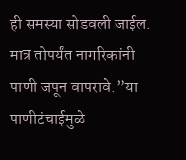ही समस्या सोडवली जाईल. मात्र तोपर्यंत नागरिकांनी पाणी जपून वापरावे.”या पाणीटंचाईमुळे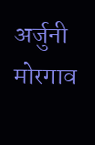अर्जुनी मोरगाव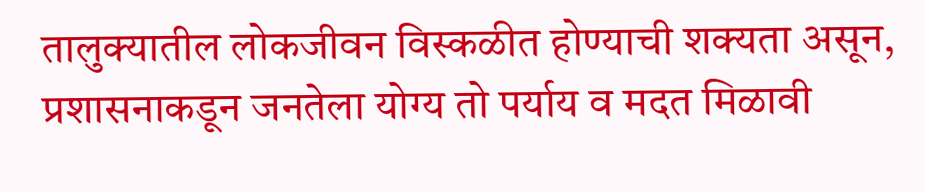तालुक्यातील लोकजीवन विस्कळीत होण्याची शक्यता असून, प्रशासनाकडून जनतेला योग्य तो पर्याय व मदत मिळावी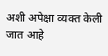अशी अपेक्षा व्यक्त केली जात आहे